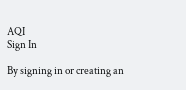AQI
Sign In

By signing in or creating an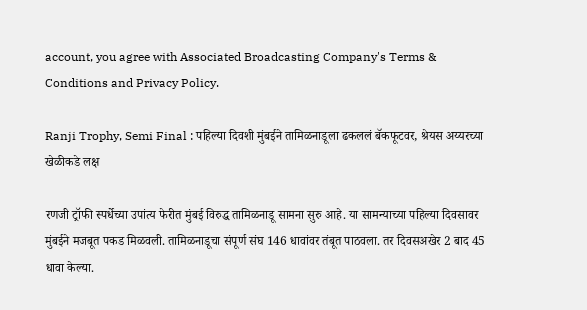account, you agree with Associated Broadcasting Company's Terms & Conditions and Privacy Policy.

Ranji Trophy, Semi Final : पहिल्या दिवशी मुंबईने तामिळनाडूला ढकललं बॅकफूटवर, श्रेयस अय्यरच्या खेळीकडे लक्ष

रणजी ट्रॉफी स्पर्धेच्या उपांत्य फेरीत मुंबई विरुद्ध तामिळनाडू सामना सुरु आहे. या सामन्याच्या पहिल्या दिवसावर मुंबईने मजबूत पकड मिळवली. तामिळनाडूचा संपूर्ण संघ 146 धावांवर तंबूत पाठवला. तर दिवसअखेर 2 बाद 45 धावा केल्या.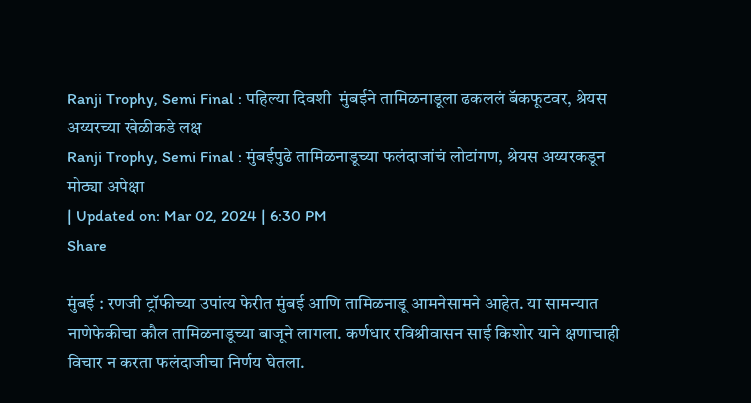Ranji Trophy, Semi Final : पहिल्या दिवशी  मुंबईने तामिळनाडूला ढकललं बॅकफूटवर, श्रेयस अय्यरच्या खेळीकडे लक्ष
Ranji Trophy, Semi Final : मुंबईपुढे तामिळनाडूच्या फलंदाजांचं लोटांगण, श्रेयस अय्यरकडून मोठ्या अपेक्षा
| Updated on: Mar 02, 2024 | 6:30 PM
Share

मुंबई : रणजी ट्रॉफीच्या उपांत्य फेरीत मुंबई आणि तामिळनाडू आमनेसामने आहेत. या सामन्यात नाणेफेकीचा कौल तामिळनाडूच्या बाजूने लागला. कर्णधार रविश्रीवासन साई किशोर याने क्षणाचाही विचार न करता फलंदाजीचा निर्णय घेतला.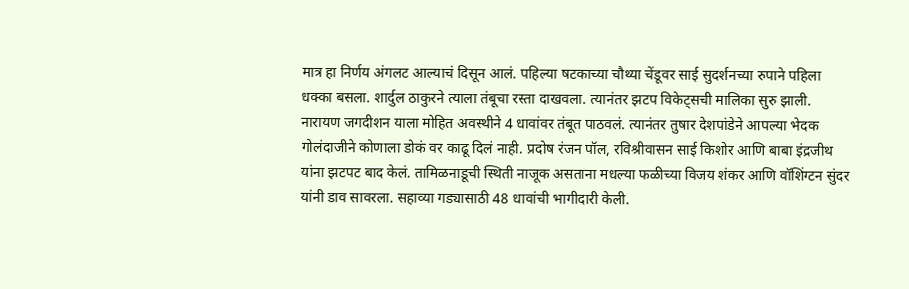मात्र हा निर्णय अंगलट आल्याचं दिसून आलं. पहिल्या षटकाच्या चौथ्या चेंडूवर साई सुदर्शनच्या रुपाने पहिला धक्का बसला. शार्दुल ठाकुरने त्याला तंबूचा रस्ता दाखवला. त्यानंतर झटप विकेट्सची मालिका सुरु झाली. नारायण जगदीशन याला मोहित अवस्थीने 4 धावांवर तंबूत पाठवलं. त्यानंतर तुषार देशपांडेने आपल्या भेदक गोलंदाजीने कोणाला डोकं वर काढू दिलं नाही. प्रदोष रंजन पॉल, रविश्रीवासन साई किशोर आणि बाबा इंद्रजीथ यांना झटपट बाद केलं. तामिळनाडूची स्थिती नाजूक असताना मधल्या फळीच्या विजय शंकर आणि वॉशिंग्टन सुंदर यांनी डाव सावरला. सहाव्या गड्यासाठी 48 धावांची भागीदारी केली.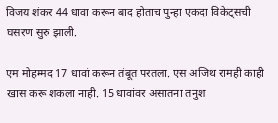विजय शंकर 44 धावा करून बाद होताच पुन्हा एकदा विकेट्सची घसरण सुरु झाली.

एम मोहम्मद 17 धावां करून तंबूत परतला. एस अजिथ रामही काही खास करू शकला नाही. 15 धावांवर असातना तनुश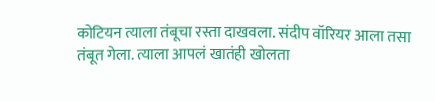कोटियन त्याला तंबूचा रस्ता दाखवला. संदीप वॉरियर आला तसा तंबूत गेला. त्याला आपलं खातंही खोलता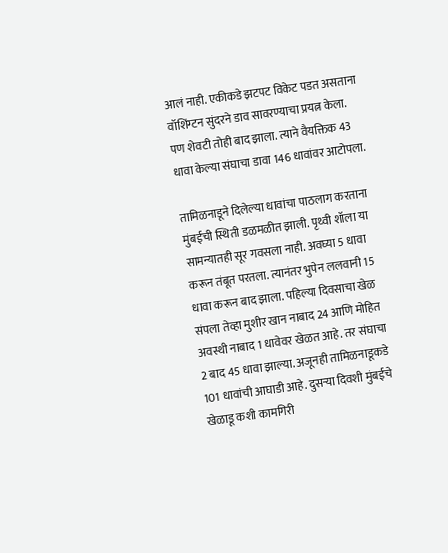आलं नाही. एकीकडे झटपट विकेट पडत असताना वॉशिंग्टन सुंदरने डाव सावरण्याचा प्रयत्न केला. पण शेवटी तोही बाद झाला. त्याने वैयक्तिक 43 धावा केल्या संघाचा डावा 146 धावांवर आटोपला.

तामिळनाडूने दिलेल्या धावांचा पाठलाग करताना मुंबईची स्थिती डळमळीत झाली. पृथ्वी शॉला या सामन्यातही सूर गवसला नाही. अवघ्या 5 धावा करून तंबूत परतला. त्यानंतर भुपेन ललवानी 15 धावा करून बाद झाला. पहिल्या दिवसाचा खेळ संपला तेव्हा मुशीर खान नाबाद 24 आणि मोहित अवस्थी नाबाद 1 धावेवर खेळत आहे. तर संघाचा 2 बाद 45 धावा झाल्या. अजूनही तामिळनाडूकडे 101 धावांची आघाडी आहे. दुसऱ्या दिवशी मुंबईचे खेळाडू कशी कामगिरी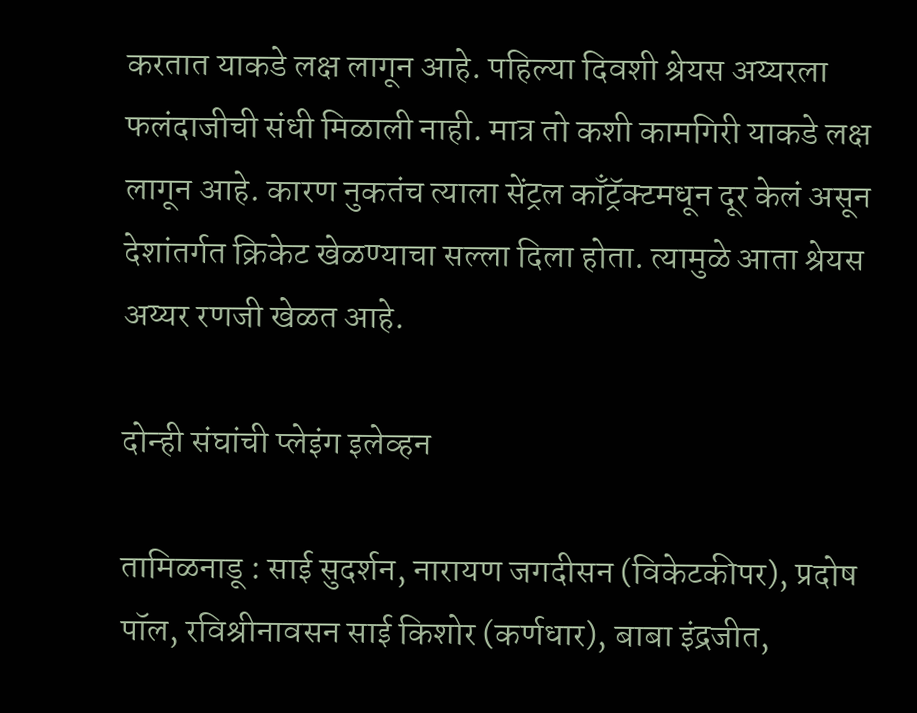करतात याकडे लक्ष लागून आहे. पहिल्या दिवशी श्रेयस अय्यरला फलंदाजीची संधी मिळाली नाही. मात्र तो कशी कामगिरी याकडे लक्ष लागून आहे. कारण नुकतंच त्याला सेंट्रल काँट्रॅक्टमधून दूर केलं असून देशांतर्गत क्रिकेट खेळण्याचा सल्ला दिला होता. त्यामुळे आता श्रेयस अय्यर रणजी खेळत आहे.

दोन्ही संघांची प्लेइंग इलेव्हन

तामिळनाडू : साई सुदर्शन, नारायण जगदीसन (विकेटकीपर), प्रदोष पॉल, रविश्रीनावसन साई किशोर (कर्णधार), बाबा इंद्रजीत,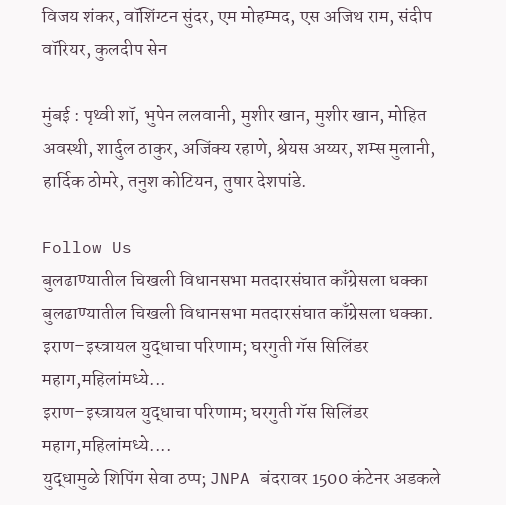विजय शंकर, वॉशिंग्टन सुंदर, एम मोहम्मद, एस अजिथ राम, संदीप वॉरियर, कुलदीप सेन

मुंबई : पृथ्वी शॉ, भुपेन ललवानी, मुशीर खान, मुशीर खान, मोहित अवस्थी, शार्दुल ठाकुर, अजिंक्य रहाणे, श्रेयस अय्यर, शम्स मुलानी, हार्दिक ठोमरे, तनुश कोटियन, तुषार देशपांडे.

Follow Us
बुलढाण्यातील चिखली विधानसभा मतदारसंघात काँग्रेसला धक्का
बुलढाण्यातील चिखली विधानसभा मतदारसंघात काँग्रेसला धक्का.
इराण–इस्त्रायल युद्धाचा परिणाम; घरगुती गॅस सिलिंडर महाग,महिलांमध्ये...
इराण–इस्त्रायल युद्धाचा परिणाम; घरगुती गॅस सिलिंडर महाग,महिलांमध्ये....
युद्धामुळे शिपिंग सेवा ठप्प; JNPA बंदरावर 1500 कंटेनर अडकले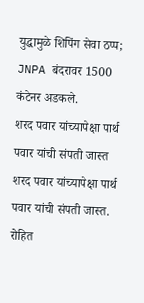युद्धामुळे शिपिंग सेवा ठप्प; JNPA बंदरावर 1500 कंटेनर अडकले.
शरद पवार यांच्यापेक्षा पार्थ पवार यांची संपती जास्त
शरद पवार यांच्यापेक्षा पार्थ पवार यांची संपती जास्त.
रोहित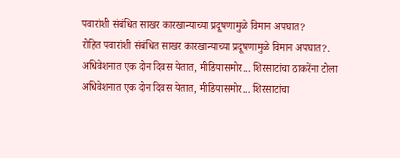पवारांशी संबंधित साखर कारखान्याच्या प्रदूषणामुळे विमान अपघात?
रोहित पवारांशी संबंधित साखर कारखान्याच्या प्रदूषणामुळे विमान अपघात?.
अधिवेशनात एक दोन दिवस येतात, मीडियासमोर... शिरसाटांचा ठाकरेंना टोला
अधिवेशनात एक दोन दिवस येतात, मीडियासमोर... शिरसाटांचा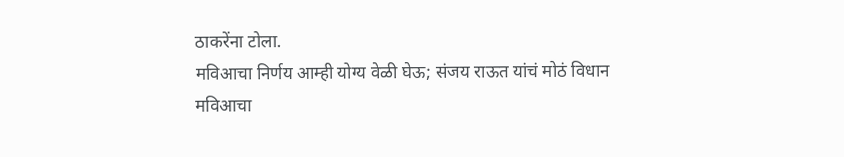ठाकरेंना टोला.
मविआचा निर्णय आम्ही योग्य वेळी घेऊ; संजय राऊत यांचं मोठं विधान
मविआचा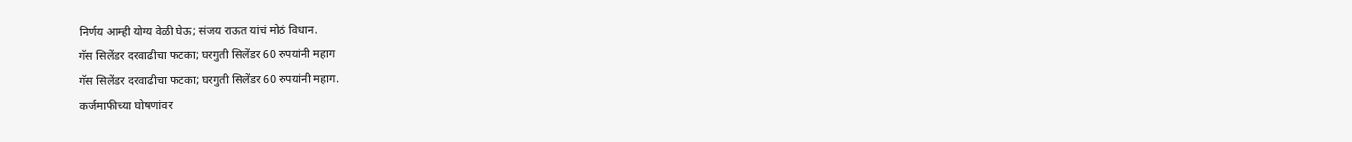निर्णय आम्ही योग्य वेळी घेऊ; संजय राऊत यांचं मोठं विधान.
गॅस सिलेंडर दरवाढीचा फटका; घरगुती सिलेंडर 60 रुपयांनी महाग
गॅस सिलेंडर दरवाढीचा फटका; घरगुती सिलेंडर 60 रुपयांनी महाग.
कर्जमाफीच्या घोषणांवर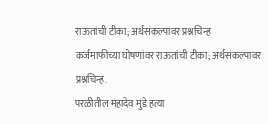राऊतांची टीका; अर्थसंकल्पावर प्रश्नचिन्ह
कर्जमाफीच्या घोषणांवर राऊतांची टीका; अर्थसंकल्पावर प्रश्नचिन्ह.
परळीतील महादेव मुंडे हत्या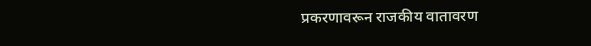प्रकरणावरून राजकीय वातावरण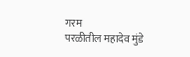गरम
परळीतील महादेव मुंडे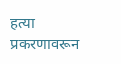हत्या प्रकरणावरून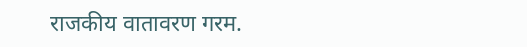राजकीय वातावरण गरम.